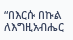“በእርሱ በኩል ለእግዚአብሔር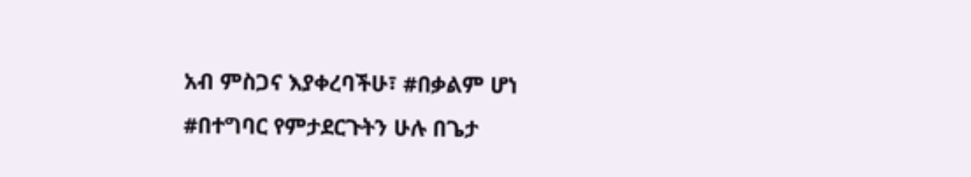አብ ምስጋና እያቀረባችሁ፣ #በቃልም ሆነ #በተግባር የምታደርጉትን ሁሉ በጌታ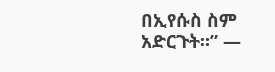በኢየሱስ ስም አድርጉት።” —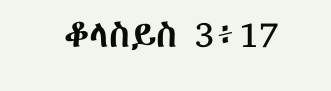ቆላስይስ 3፥17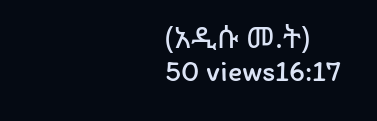(አዲሱ መ.ት) 50 views16:17